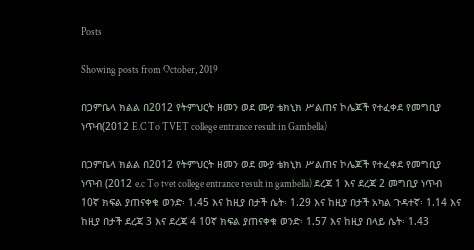Posts

Showing posts from October, 2019

በጋምቤላ ክልል በ2012 የትምህርት ዘመን ወደ ሙያ ቴክኒክ ሥልጠና ኮሌጆች የተፈቀደ የመግቢያ ነጥብ(2012 E.C To TVET college entrance result in Gambella)

በጋምቤላ ክልል በ2012 የትምህርት ዘመን ወደ ሙያ ቴክኒክ ሥልጠና ኮሌጆች የተፈቀደ የመግቢያ ነጥብ (2012 e.c To tvet college entrance result in gambella) ደረጃ 1 እና ደረጃ 2 መግቢያ ነጥብ 10ኛ ክፍል ያጠናቀቁ ወንድ፡ 1.45 እና ከዚያ በታች ሴት፡ 1.29 እና ከዚያ በታች አካል ጉዳተኛ፡ 1.14 እና ከዚያ በታች ደረጃ 3 እና ደረጃ 4 10ኛ ክፍል ያጠናቀቁ ወንድ፡ 1.57 እና ከዚያ በላይ ሴት፡ 1.43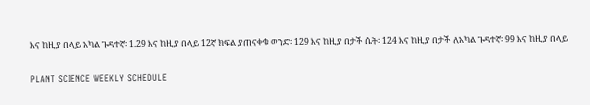እና ከዚያ በላይ አካል ጉዳተኛ፡ 1.29 እና ከዚያ በላይ 12ኛ ክፍል ያጠናቀቁ ወንድ፡ 129 እና ከዚያ በታች ሴት፡ 124 እና ከዚያ በታች ለአካል ጉዳተኛ፡ 99 እና ከዚያ በላይ

PLANT SCIENCE WEEKLY SCHEDULE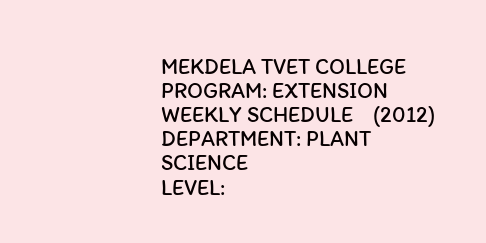MEKDELA TVET COLLEGE PROGRAM: EXTENSION WEEKLY SCHEDULE    (2012) DEPARTMENT: PLANT SCIENCE                                       LEVEL: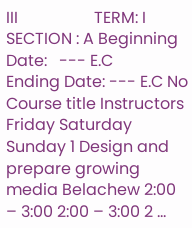III                   TERM: I SECTION : A Beginning Date:   --- E.C                                 Ending Date: --- E.C No Course title Instructors Friday Saturday Sunday 1 Design and prepare growing media Belachew 2:00 – 3:00 2:00 – 3:00 2 ...